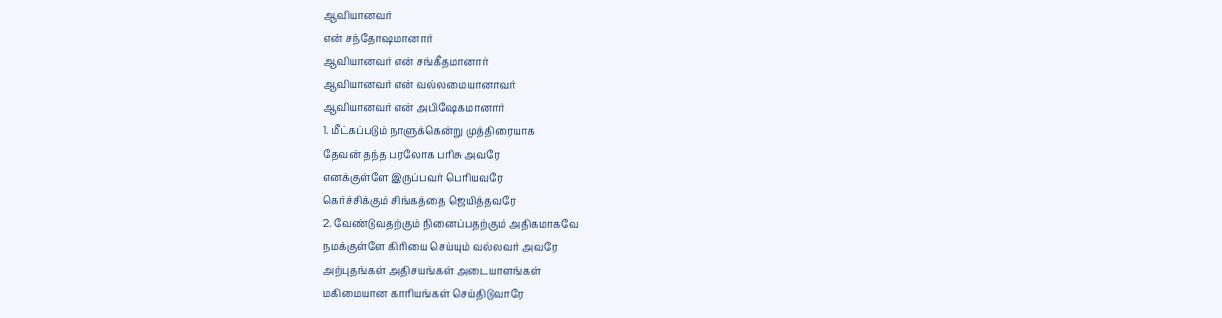ஆவியானவர்
என் சந்தோஷமானார்
ஆவியானவர் என் சங்கீதமானார்
ஆவியானவர் என் வல்லமையானாவர்
ஆவியானவர் என் அபிஷேகமானார்
1. மீட்கப்படும் நாளுக்கென்று முத்திரையாக
தேவன் தந்த பரலோக பரிசு அவரே
எனக்குள்ளே இருப்பவர் பெரியவரே
கெர்ச்சிக்கும் சிங்கத்தை ஜெயித்தவரே
2. வேண்டுவதற்கும் நினைப்பதற்கும் அதிகமாகவே
நமக்குள்ளே கிரியை செய்யும் வல்லவர் அவரே
அற்புதங்கள் அதிசயங்கள் அடையாளங்கள்
மகிமையான காரியங்கள் செய்திடுவாரே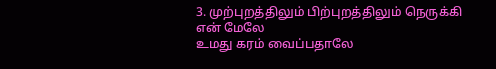3. முற்புறத்திலும் பிற்புறத்திலும் நெருக்கி
என் மேலே
உமது கரம் வைப்பதாலே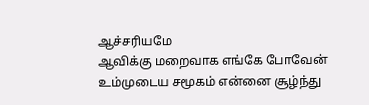ஆச்சரியமே
ஆவிக்கு மறைவாக எங்கே போவேன்
உம்முடைய சமூகம் என்னை சூழ்ந்து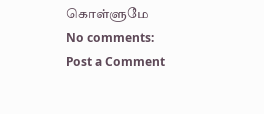கொள்ளுமே
No comments:
Post a Comment